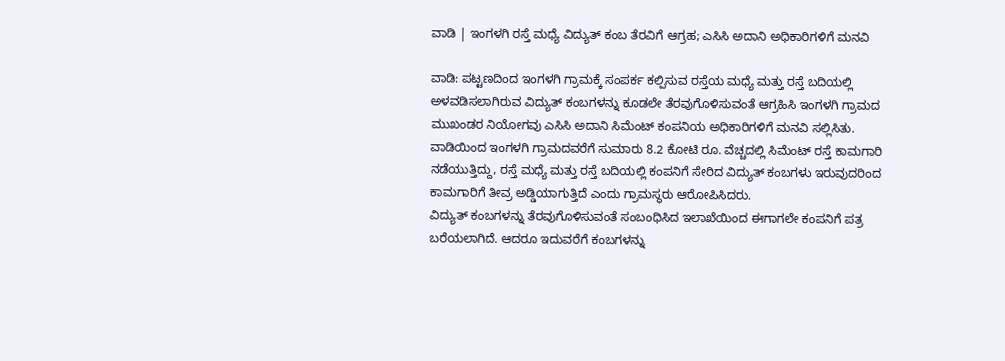ವಾಡಿ | ಇಂಗಳಗಿ ರಸ್ತೆ ಮಧ್ಯೆ ವಿದ್ಯುತ್ ಕಂಬ ತೆರವಿಗೆ ಆಗ್ರಹ; ಎಸಿಸಿ ಅದಾನಿ ಅಧಿಕಾರಿಗಳಿಗೆ ಮನವಿ

ವಾಡಿ: ಪಟ್ಟಣದಿಂದ ಇಂಗಳಗಿ ಗ್ರಾಮಕ್ಕೆ ಸಂಪರ್ಕ ಕಲ್ಪಿಸುವ ರಸ್ತೆಯ ಮಧ್ಯೆ ಮತ್ತು ರಸ್ತೆ ಬದಿಯಲ್ಲಿ ಅಳವಡಿಸಲಾಗಿರುವ ವಿದ್ಯುತ್ ಕಂಬಗಳನ್ನು ಕೂಡಲೇ ತೆರವುಗೊಳಿಸುವಂತೆ ಆಗ್ರಹಿಸಿ ಇಂಗಳಗಿ ಗ್ರಾಮದ ಮುಖಂಡರ ನಿಯೋಗವು ಎಸಿಸಿ ಅದಾನಿ ಸಿಮೆಂಟ್ ಕಂಪನಿಯ ಅಧಿಕಾರಿಗಳಿಗೆ ಮನವಿ ಸಲ್ಲಿಸಿತು.
ವಾಡಿಯಿಂದ ಇಂಗಳಗಿ ಗ್ರಾಮದವರೆಗೆ ಸುಮಾರು 8.2 ಕೋಟಿ ರೂ. ವೆಚ್ಚದಲ್ಲಿ ಸಿಮೆಂಟ್ ರಸ್ತೆ ಕಾಮಗಾರಿ ನಡೆಯುತ್ತಿದ್ದು, ರಸ್ತೆ ಮಧ್ಯೆ ಮತ್ತು ರಸ್ತೆ ಬದಿಯಲ್ಲಿ ಕಂಪನಿಗೆ ಸೇರಿದ ವಿದ್ಯುತ್ ಕಂಬಗಳು ಇರುವುದರಿಂದ ಕಾಮಗಾರಿಗೆ ತೀವ್ರ ಅಡ್ಡಿಯಾಗುತ್ತಿದೆ ಎಂದು ಗ್ರಾಮಸ್ಥರು ಆರೋಪಿಸಿದರು.
ವಿದ್ಯುತ್ ಕಂಬಗಳನ್ನು ತೆರವುಗೊಳಿಸುವಂತೆ ಸಂಬಂಧಿಸಿದ ಇಲಾಖೆಯಿಂದ ಈಗಾಗಲೇ ಕಂಪನಿಗೆ ಪತ್ರ ಬರೆಯಲಾಗಿದೆ. ಆದರೂ ಇದುವರೆಗೆ ಕಂಬಗಳನ್ನು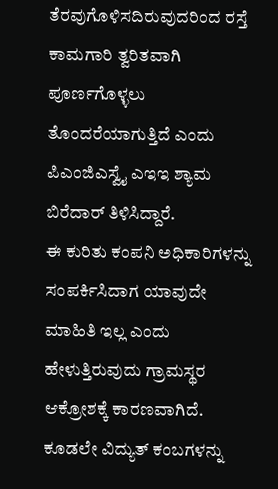ತೆರವುಗೊಳಿಸದಿರುವುದರಿಂದ ರಸ್ತೆ ಕಾಮಗಾರಿ ತ್ವರಿತವಾಗಿ ಪೂರ್ಣಗೊಳ್ಳಲು ತೊಂದರೆಯಾಗುತ್ತಿದೆ ಎಂದು ಪಿಎಂಜಿಎಸ್ವೈ ಎಇಇ ಶ್ಯಾಮ ಬಿರೆದಾರ್ ತಿಳಿಸಿದ್ದಾರೆ.
ಈ ಕುರಿತು ಕಂಪನಿ ಅಧಿಕಾರಿಗಳನ್ನು ಸಂಪರ್ಕಿಸಿದಾಗ ಯಾವುದೇ ಮಾಹಿತಿ ಇಲ್ಲ ಎಂದು ಹೇಳುತ್ತಿರುವುದು ಗ್ರಾಮಸ್ಥರ ಆಕ್ರೋಶಕ್ಕೆ ಕಾರಣವಾಗಿದೆ. ಕೂಡಲೇ ವಿದ್ಯುತ್ ಕಂಬಗಳನ್ನು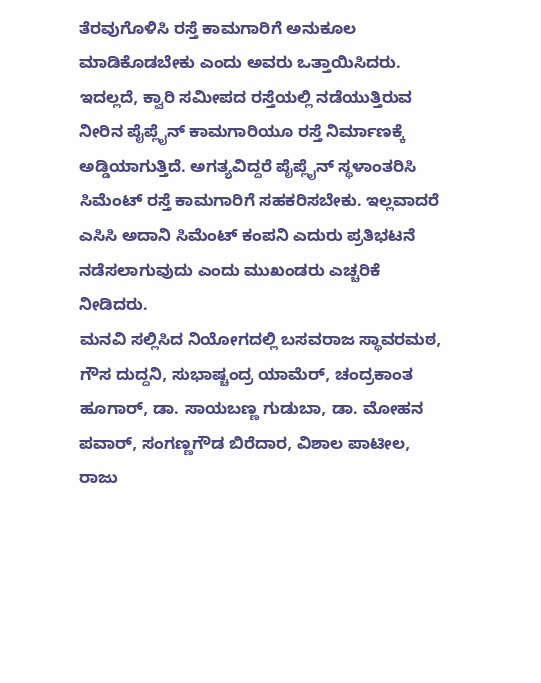ತೆರವುಗೊಳಿಸಿ ರಸ್ತೆ ಕಾಮಗಾರಿಗೆ ಅನುಕೂಲ ಮಾಡಿಕೊಡಬೇಕು ಎಂದು ಅವರು ಒತ್ತಾಯಿಸಿದರು.
ಇದಲ್ಲದೆ, ಕ್ವಾರಿ ಸಮೀಪದ ರಸ್ತೆಯಲ್ಲಿ ನಡೆಯುತ್ತಿರುವ ನೀರಿನ ಪೈಪ್ಲೈನ್ ಕಾಮಗಾರಿಯೂ ರಸ್ತೆ ನಿರ್ಮಾಣಕ್ಕೆ ಅಡ್ಡಿಯಾಗುತ್ತಿದೆ. ಅಗತ್ಯವಿದ್ದರೆ ಪೈಪ್ಲೈನ್ ಸ್ಥಳಾಂತರಿಸಿ ಸಿಮೆಂಟ್ ರಸ್ತೆ ಕಾಮಗಾರಿಗೆ ಸಹಕರಿಸಬೇಕು. ಇಲ್ಲವಾದರೆ ಎಸಿಸಿ ಅದಾನಿ ಸಿಮೆಂಟ್ ಕಂಪನಿ ಎದುರು ಪ್ರತಿಭಟನೆ ನಡೆಸಲಾಗುವುದು ಎಂದು ಮುಖಂಡರು ಎಚ್ಚರಿಕೆ ನೀಡಿದರು.
ಮನವಿ ಸಲ್ಲಿಸಿದ ನಿಯೋಗದಲ್ಲಿ ಬಸವರಾಜ ಸ್ಥಾವರಮಠ, ಗೌಸ ದುದ್ದನಿ, ಸುಭಾಷ್ಚಂದ್ರ ಯಾಮೆರ್, ಚಂದ್ರಕಾಂತ ಹೂಗಾರ್, ಡಾ. ಸಾಯಬಣ್ಣ ಗುಡುಬಾ, ಡಾ. ಮೋಹನ ಪವಾರ್, ಸಂಗಣ್ಣಗೌಡ ಬಿರೆದಾರ, ವಿಶಾಲ ಪಾಟೀಲ, ರಾಜು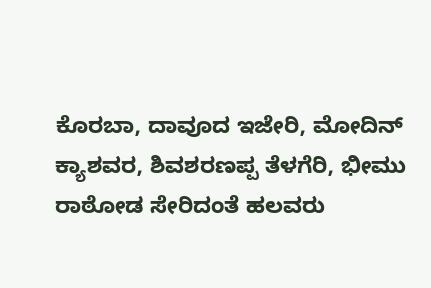ಕೊರಬಾ, ದಾವೂದ ಇಜೇರಿ, ಮೋದಿನ್ ಕ್ಯಾಶವರ, ಶಿವಶರಣಪ್ಪ ತೆಳಗೆರಿ, ಭೀಮು ರಾಠೋಡ ಸೇರಿದಂತೆ ಹಲವರು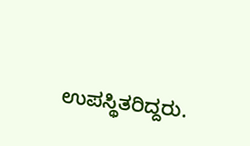ಉಪಸ್ಥಿತರಿದ್ದರು.